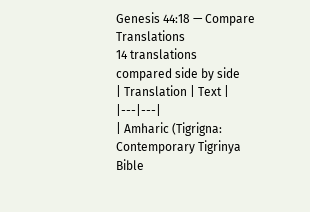Genesis 44:18 — Compare Translations
14 translations compared side by side
| Translation | Text |
|---|---|
| Amharic (Tigrigna: Contemporary Tigrinya Bible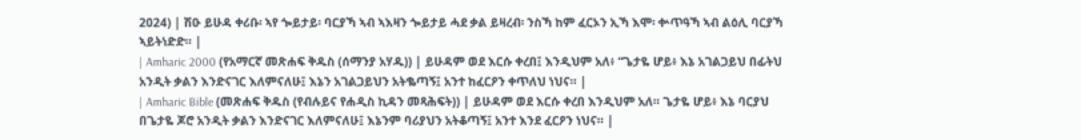2024) | ሽዑ ይሁዳ ቀሪቡ፡ ኣየ ጐይታይ፡ ባርያኻ ኣብ ኣእዛን ጐይታይ ሓደ ቃል ይዛረብ፡ ንስኻ ከም ፈርኦን ኢኻ እሞ፡ ቍጥዓኻ ኣብ ልዕሊ ባርያኻ ኣይትነድድ። |
| Amharic 2000 (የአማርኛ መጽሐፍ ቅዱስ (ሰማንያ አሃዱ)) | ይሁዳም ወደ እርሱ ቀረበ፤ እንዲህም አለ፥ “ጌታዬ ሆይ፥ እኔ አገልጋይህ በፊትህ አንዲት ቃልን እንድናገር እለምናለሁ፤ እኔን አገልጋይህን አትቈጣኝ፤ አንተ ከፈርዖን ቀጥለህ ነህና። |
| Amharic Bible (መጽሐፍ ቅዱስ (የብሉይና የሐዲስ ኪዳን መጻሕፍት)) | ይሁዳም ወደ እርሱ ቀረበ እንዲህም አለ። ጌታዬ ሆይ፥ እኔ ባርያህ በጌታዬ ጆሮ አንዲት ቃልን እንድናገር እለምናለሁ፤ እኔንም ባሪያህን አትቆጣኝ፤ አንተ እንደ ፈርዖን ነህና። |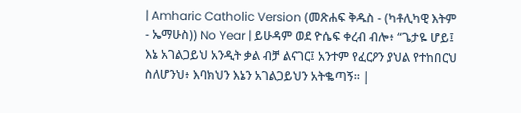| Amharic Catholic Version (መጽሐፍ ቅዱስ - (ካቶሊካዊ እትም - ኤማሁስ)) No Year | ይሁዳም ወደ ዮሴፍ ቀረብ ብሎ፥ “ጌታዬ ሆይ፤ እኔ አገልጋይህ አንዲት ቃል ብቻ ልናገር፤ አንተም የፈርዖን ያህል የተከበርህ ስለሆንህ፥ እባክህን እኔን አገልጋይህን አትቈጣኝ። |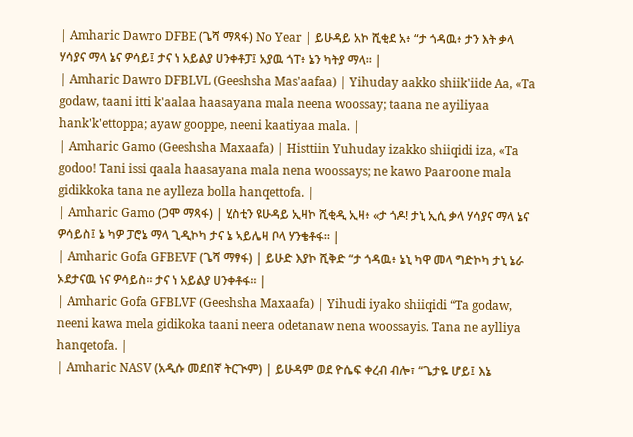| Amharic Dawro DFBE (ጌሻ ማጻፋ) No Year | ይሁዳይ አኮ ሺቂደ አ፥ “ታ ጎዳዉ፥ ታን እት ቃላ ሃሳያና ማላ ኔና ዎሳይ፤ ታና ነ አይልያ ሀንቀቶፓ፤ አያዉ ጎፐ፥ ኔን ካትያ ማላ። |
| Amharic Dawro DFBLVL (Geeshsha Mas'aafaa) | Yihuday aakko shiik'iide Aa, «Ta godaw, taani itti k'aalaa haasayana mala neena woossay; taana ne ayiliyaa hank'k'ettoppa; ayaw gooppe, neeni kaatiyaa mala. |
| Amharic Gamo (Geeshsha Maxaafa) | Histtiin Yuhuday izakko shiiqidi iza, «Ta godoo! Tani issi qaala haasayana mala nena woossays; ne kawo Paaroone mala gidikkoka tana ne aylleza bolla hanqettofa. |
| Amharic Gamo (ጋሞ ማጻፋ) | ሂስቲን ዩሁዳይ ኢዛኮ ሺቂዲ ኢዛ፥ «ታ ጎዶ! ታኒ ኢሲ ቃላ ሃሳያና ማላ ኔና ዎሳይስ፤ ኔ ካዎ ፓሮኔ ማላ ጊዲኮካ ታና ኔ ኣይሌዛ ቦላ ሃንቄቶፋ። |
| Amharic Gofa GFBEVF (ጌሻ ማፃፋ) | ይሁድ እያኮ ሺቅድ “ታ ጎዳዉ፥ ኔኒ ካዋ መላ ግድኮካ ታኒ ኔራ ኦደታናዉ ነና ዎሳይስ። ታና ነ አይልያ ሀንቀቶፋ። |
| Amharic Gofa GFBLVF (Geeshsha Maxaafa) | Yihudi iyako shiiqidi “Ta godaw, neeni kawa mela gidikoka taani neera odetanaw nena woossayis. Tana ne aylliya hanqetofa. |
| Amharic NASV (አዲሱ መደበኛ ትርጒም) | ይሁዳም ወደ ዮሴፍ ቀረብ ብሎ፣ “ጌታዬ ሆይ፤ እኔ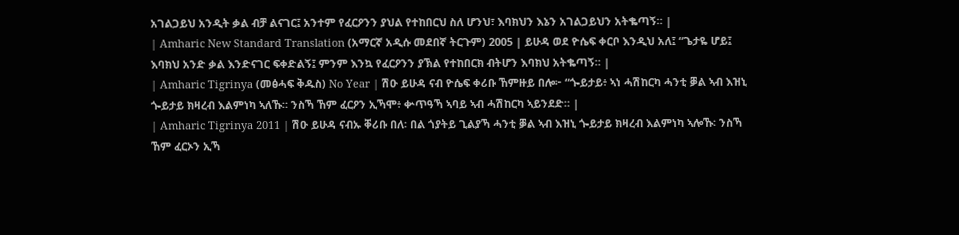አገልጋይህ አንዲት ቃል ብቻ ልናገር፤ አንተም የፈርዖንን ያህል የተከበርህ ስለ ሆንህ፣ እባክህን እኔን አገልጋይህን አትቈጣኝ። |
| Amharic New Standard Translation (አማርኛ አዲሱ መደበኛ ትርጉም) 2005 | ይሁዳ ወደ ዮሴፍ ቀርቦ እንዲህ አለ፤ “ጌታዬ ሆይ፤ እባክህ አንድ ቃል እንድናገር ፍቀድልኝ፤ ምንም እንኳ የፈርዖንን ያኽል የተከበርክ ብትሆን እባክህ አትቈጣኝ። |
| Amharic Tigrinya (መፅሓፍ ቅዱስ) No Year | ሽዑ ይሁዳ ናብ ዮሴፍ ቀሪቡ ኸምዙይ በሎ፦ “ጐይታይ፥ ኣነ ሓሽከርካ ሓንቲ ቓል ኣብ እዝኒ ጐይታይ ክዛረብ እልምነካ ኣለኹ። ንስኻ ኸም ፈርዖን ኢኻሞ፥ ቍጥዓኻ ኣባይ ኣብ ሓሽከርካ ኣይንደድ። |
| Amharic Tigrinya 2011 | ሽዑ ይሁዳ ናብኡ ቐሪቡ በለ፡ በል ጎያትይ ጊልያኻ ሓንቲ ቓል ኣብ እዝኒ ጐይታይ ክዛረብ እልምነካ ኣሎኹ፡ ንስኻ ኸም ፈርኦን ኢኻ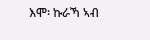እሞ፡ ኩራኻ ኣብ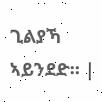ጊልያኻ ኣይንደድ። |